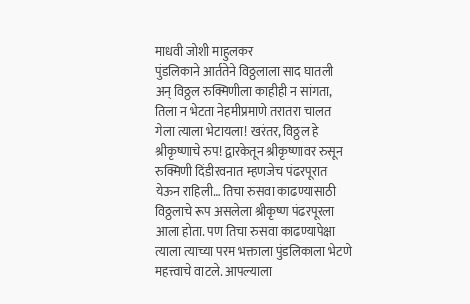माधवी जोशी माहुलकर
पुंडलिकाने आर्ततेने विठ्ठलाला साद घातली अन् विठ्ठल रुक्मिणीला काहीही न सांगता, तिला न भेटता नेहमीप्रमाणे तरातरा चालत गेला त्याला भेटायला! खरंतर, विठ्ठल हे श्रीकृष्णाचे रुप! द्वारकेतून श्रीकृष्णावर रुसून रुक्मिणी दिंडीरवनात म्हणजेच पंढरपूरात येऊन राहिली… तिचा रुसवा काढण्यासाठी विठ्ठलाचे रूप असलेला श्रीकृष्ण पंढरपूरला आला होता. पण तिचा रुसवा काढण्यापेक्षा त्याला त्याच्या परम भक्ताला पुंडलिकाला भेटणे महत्त्वाचे वाटले. आपल्याला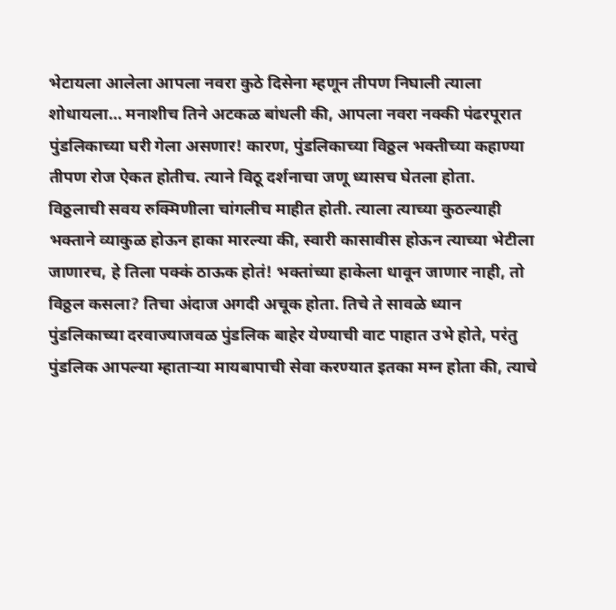भेटायला आलेला आपला नवरा कुठे दिसेना म्हणून तीपण निघाली त्याला शोधायला… मनाशीच तिने अटकळ बांधली की, आपला नवरा नक्की पंढरपूरात पुंडलिकाच्या घरी गेला असणार! कारण, पुंडलिकाच्या विठ्ठल भक्तीच्या कहाण्या तीपण रोज ऐकत होतीच. त्याने विठू दर्शनाचा जणू ध्यासच घेतला होता.
विठ्ठलाची सवय रुक्मिणीला चांगलीच माहीत होती. त्याला त्याच्या कुठल्याही भक्ताने व्याकुळ होऊन हाका मारल्या की, स्वारी कासावीस होऊन त्याच्या भेटीला जाणारच, हे तिला पक्कं ठाऊक होतं! भक्तांच्या हाकेला धावून जाणार नाही, तो विठ्ठल कसला? तिचा अंदाज अगदी अचूक होता. तिचे ते सावळे ध्यान पुंडलिकाच्या दरवाज्याजवळ पुंडलिक बाहेर येण्याची वाट पाहात उभे होते, परंतु पुंडलिक आपल्या म्हाताऱ्या मायबापाची सेवा करण्यात इतका मग्न होता की, त्याचे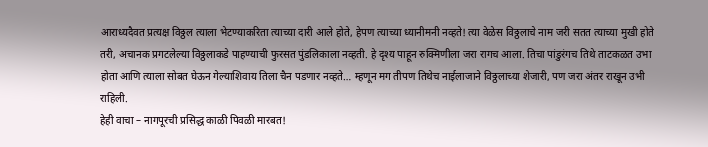आराध्यदैवत प्रत्यक्ष विठ्ठल त्याला भेटण्याकरिता त्याच्या दारी आले होते, हेपण त्याच्या ध्यानीमनी नव्हते! त्या वेळेस विठ्ठलाचे नाम जरी सतत त्याच्या मुखी होते तरी, अचानक प्रगटलेल्या विठ्ठलाकडे पाहण्याची फुरसत पुंडलिकाला नव्हती. हे दृश्य पाहून रुक्मिणीला जरा रागच आला. तिचा पांडुरंगच तिथे ताटकळत उभा होता आणि त्याला सोबत घेऊन गेल्याशिवाय तिला चैन पडणार नव्हते… म्हणून मग तीपण तिथेच नाईलाजाने विठ्ठलाच्या शेजारी, पण जरा अंतर राखून उभी राहिली.
हेही वाचा – नागपूरची प्रसिद्ध काळी पिवळी मारबत!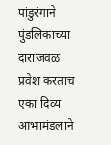पांडुरंगाने पुंडलिकाच्या दाराजवळ प्रवेश करताच एका दिव्य आभामंडलाने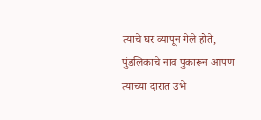त्याचे घर व्यापून गेले होते, पुंडलिकाचे नाव पुकारून आपण त्याच्या दारात उभे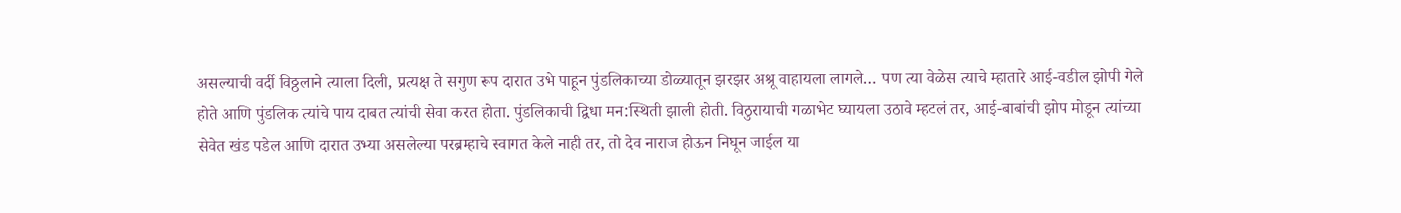असल्याची वर्दी विठ्ठलाने त्याला दिली, प्रत्यक्ष ते सगुण रूप दारात उभे पाहून पुंडलिकाच्या डोळ्यातून झरझर अश्रू वाहायला लागले… पण त्या वेळेस त्याचे म्हातारे आई-वडील झोपी गेले होते आणि पुंडलिक त्यांचे पाय दाबत त्यांची सेवा करत होता. पुंडलिकाची द्विधा मन:स्थिती झाली होती. विठुरायाची गळाभेट घ्यायला उठावे म्हटलं तर, आई-बाबांची झोप मोडून त्यांच्या सेवेत खंड पडेल आणि दारात उभ्या असलेल्या परब्रम्हाचे स्वागत केले नाही तर, तो देव नाराज होऊन निघून जाईल या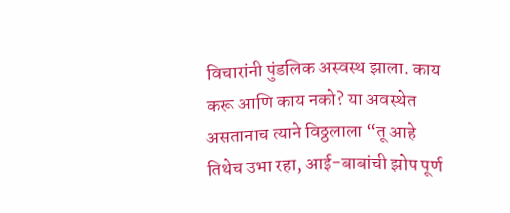विचारांनी पुंडलिक अस्वस्थ झाला. काय करू आणि काय नको? या अवस्थेत असतानाच त्याने विठ्ठलाला “तू आहे तिथेच उभा रहा, आई-बाबांची झोप पूर्ण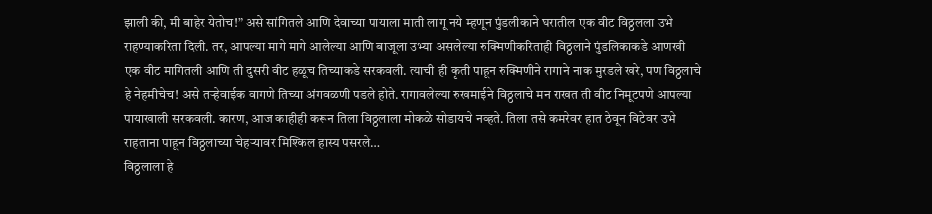झाली की, मी बाहेर येतोच!” असे सांगितले आणि देवाच्या पायाला माती लागू नये म्हणून पुंडलीकाने घरातील एक वीट विठ्ठलला उभे राहण्याकरिता दिली. तर, आपल्या मागे मागे आलेल्या आणि बाजूला उभ्या असलेल्या रुक्मिणीकरिताही विठ्ठलाने पुंडलिकाकडे आणखी एक वीट मागितली आणि ती दुसरी वीट हळूच तिच्याकडे सरकवली. त्याची ही कृती पाहून रुक्मिणीने रागाने नाक मुरडले खरे, पण विठ्ठलाचे हे नेहमीचेच! असे तऱ्हेवाईक वागणे तिच्या अंगवळणी पडले होते. रागावलेल्या रुखमाईने विठ्ठलाचे मन राखत ती वीट निमूटपणे आपल्या पायाखाली सरकवली. कारण, आज काहीही करून तिला विठ्ठलाला मोकळे सोडायचे नव्हते. तिला तसे कमरेवर हात ठेवून विटेवर उभे राहताना पाहून विठ्ठलाच्या चेहऱ्यावर मिश्किल हास्य पसरले…
विठ्ठलाला हे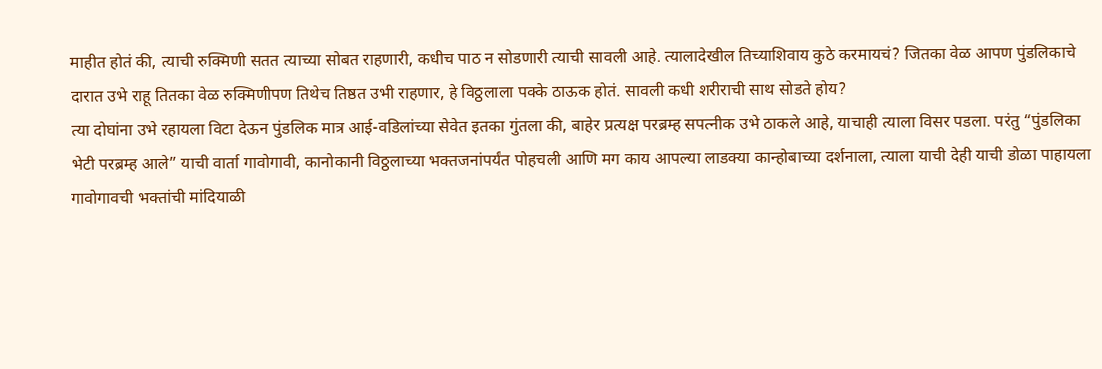माहीत होतं की, त्याची रुक्मिणी सतत त्याच्या सोबत राहणारी, कधीच पाठ न सोडणारी त्याची सावली आहे. त्यालादेखील तिच्याशिवाय कुठे करमायचं? जितका वेळ आपण पुंडलिकाचे दारात उभे राहू तितका वेळ रुक्मिणीपण तिथेच तिष्ठत उभी राहणार, हे विठ्ठलाला पक्के ठाऊक होतं. सावली कधी शरीराची साथ सोडते होय?
त्या दोघांना उभे रहायला विटा देऊन पुंडलिक मात्र आई-वडिलांच्या सेवेत इतका गुंतला की, बाहेर प्रत्यक्ष परब्रम्ह सपत्नीक उभे ठाकले आहे, याचाही त्याला विसर पडला. परंतु “पुंडलिका भेटी परब्रम्ह आले” याची वार्ता गावोगावी, कानोकानी विठ्ठलाच्या भक्तजनांपर्यंत पोहचली आणि मग काय आपल्या लाडक्या कान्होबाच्या दर्शनाला, त्याला याची देही याची डोळा पाहायला गावोगावची भक्तांची मांदियाळी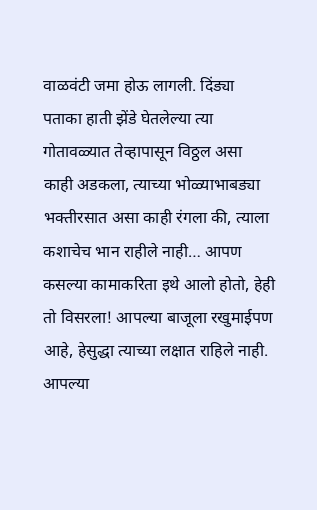वाळवंटी जमा होऊ लागली. दिंड्या पताका हाती झेंडे घेतलेल्या त्या गोतावळ्यात तेव्हापासून विठ्ठल असा काही अडकला, त्याच्या भोळ्याभाबड्या भक्तीरसात असा काही रंगला की, त्याला कशाचेच भान राहीले नाही… आपण कसल्या कामाकरिता इथे आलो होतो, हेही तो विसरला! आपल्या बाजूला रखुमाईपण आहे, हेसुद्धा त्याच्या लक्षात राहिले नाही. आपल्या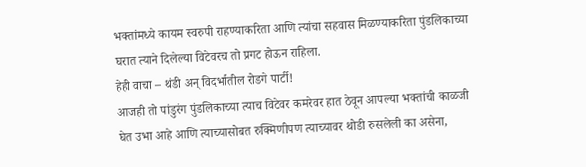भक्तांमध्ये कायम स्वरुपी राहण्याकरिता आणि त्यांचा सहवास मिळण्याकरिता पुंडलिकाच्या घरात त्याने दिलेल्या विटेवरच तो प्रगट होऊन राहिला.
हेही वाचा – थंडी अन् विदर्भातील रोडगे पार्टी!
आजही तो पांडुरंग पुंडलिकाच्या त्याच विटेवर कमरेवर हात ठेवून आपल्या भक्तांची काळजी घेत उभा आहे आणि त्याच्यासोबत रुक्मिणीपण त्याच्यावर थोडी रुसलेली का असेना,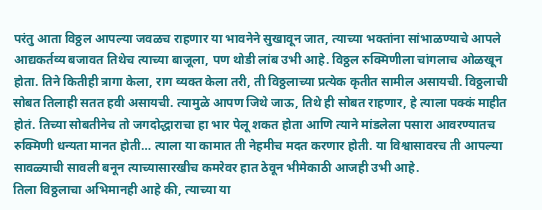परंतु आता विठ्ठल आपल्या जवळच राहणार या भावनेने सुखावून जात, त्याच्या भक्तांना सांभाळण्याचे आपले आद्यकर्तव्य बजावत तिथेच त्याच्या बाजूला, पण थोडी लांब उभी आहे. विठ्ठल रुक्मिणीला चांगलाच ओळखून होता. तिने कितीही त्रागा केला, राग व्यक्त केला तरी, ती विठ्ठलाच्या प्रत्येक कृतीत सामील असायची. विठ्ठलाची सोबत तिलाही सतत हवी असायची. त्यामुळे आपण जिथे जाऊ, तिथे ही सोबत राहणार, हे त्याला पक्कं माहीत होतं. तिच्या सोबतीनेच तो जगदोद्धाराचा हा भार पेलू शकत होता आणि त्याने मांडलेला पसारा आवरण्यातच रुक्मिणी धन्यता मानत होती… त्याला या कामात ती नेहमीच मदत करणार होती. या विश्वासावरच ती आपल्या सावळ्याची सावली बनून त्याच्यासारखीच कमरेवर हात ठेवून भीमेकाठी आजही उभी आहे.
तिला विठ्ठलाचा अभिमानही आहे की, त्याच्या या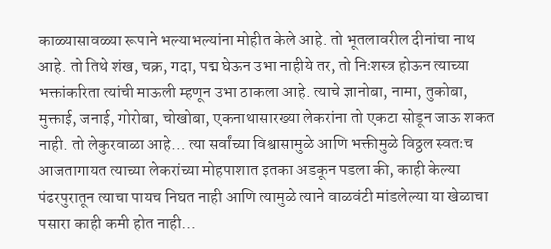काळ्यासावळ्या रूपाने भल्याभल्यांना मोहीत केले आहे. तो भूतलावरील दीनांचा नाथ आहे. तो तिथे शंख, चक्र, गदा, पद्म घेऊन उभा नाहीये तर, तो निःशस्त्र होऊन त्याच्या भक्तांकरिता त्यांची माऊली म्हणून उभा ठाकला आहे. त्याचे ज्ञानोबा, नामा, तुकोबा, मुक्ताई, जनाई, गोरोबा, चोखोबा, एकनाथासारख्या लेकरांना तो एकटा सोडून जाऊ शकत नाही. तो लेकुरवाळा आहे… त्या सर्वांच्या विश्वासामुळे आणि भक्तीमुळे विठ्ठल स्वतःच आजतागायत त्याच्या लेकरांच्या मोहपाशात इतका अडकून पडला की, काही केल्या पंढरपुरातून त्याचा पायच निघत नाही आणि त्यामुळे त्याने वाळवंटी मांडलेल्या या खेळाचा पसारा काही कमी होत नाही…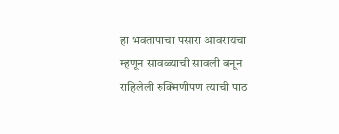हा भवतापाचा पसारा आवरायचा म्हणून सावळ्याची सावली बनून राहिलेली रुक्मिणीपण त्याची पाठ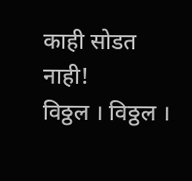काही सोडत नाही!
विठ्ठल । विठ्ठल ।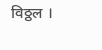विठ्ठल ।